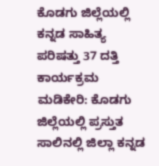ಕೊಡಗು ಜಿಲ್ಲೆಯಲ್ಲಿ ಕನ್ನಡ ಸಾಹಿತ್ಯ ಪರಿಷತ್ತು 37 ದತ್ತಿ ಕಾರ್ಯಕ್ರಮ
ಮಡಿಕೇರಿ: ಕೊಡಗು ಜಿಲ್ಲೆಯಲ್ಲಿ ಪ್ರಸ್ತುತ ಸಾಲಿನಲ್ಲಿ ಜಿಲ್ಲಾ ಕನ್ನಡ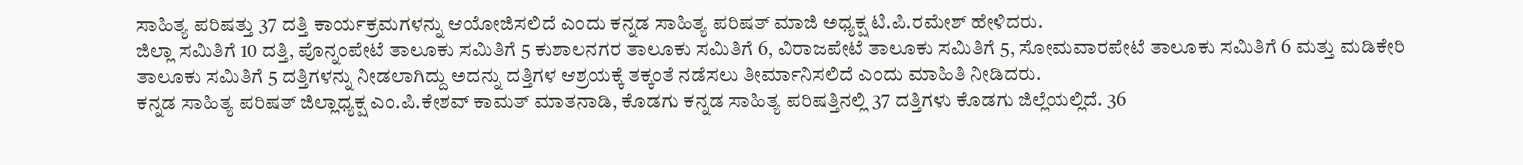ಸಾಹಿತ್ಯ ಪರಿಷತ್ತು 37 ದತ್ತಿ ಕಾರ್ಯಕ್ರಮಗಳನ್ನು ಆಯೋಜಿಸಲಿದೆ ಎಂದು ಕನ್ನಡ ಸಾಹಿತ್ಯ ಪರಿಷತ್ ಮಾಜಿ ಅಧ್ಯಕ್ಷ ಟಿ.ಪಿ.ರಮೇಶ್ ಹೇಳಿದರು.
ಜಿಲ್ಲಾ ಸಮಿತಿಗೆ 10 ದತ್ತಿ, ಪೊನ್ನಂಪೇಟೆ ತಾಲೂಕು ಸಮಿತಿಗೆ 5 ಕುಶಾಲನಗರ ತಾಲೂಕು ಸಮಿತಿಗೆ 6, ವಿರಾಜಪೇಟೆ ತಾಲೂಕು ಸಮಿತಿಗೆ 5, ಸೋಮವಾರಪೇಟೆ ತಾಲೂಕು ಸಮಿತಿಗೆ 6 ಮತ್ತು ಮಡಿಕೇರಿ ತಾಲೂಕು ಸಮಿತಿಗೆ 5 ದತ್ತಿಗಳನ್ನು ನೀಡಲಾಗಿದ್ದು ಅದನ್ನು ದತ್ತಿಗಳ ಆಶ್ರಯಕ್ಕೆ ತಕ್ಕಂತೆ ನಡೆಸಲು ತೀರ್ಮಾನಿಸಲಿದೆ ಎಂದು ಮಾಹಿತಿ ನೀಡಿದರು.
ಕನ್ನಡ ಸಾಹಿತ್ಯ ಪರಿಷತ್ ಜಿಲ್ಲಾಧ್ಯಕ್ಷ ಎಂ.ಪಿ.ಕೇಶವ್ ಕಾಮತ್ ಮಾತನಾಡಿ, ಕೊಡಗು ಕನ್ನಡ ಸಾಹಿತ್ಯ ಪರಿಷತ್ತಿನಲ್ಲಿ 37 ದತ್ತಿಗಳು ಕೊಡಗು ಜಿಲ್ಲೆಯಲ್ಲಿದೆ. 36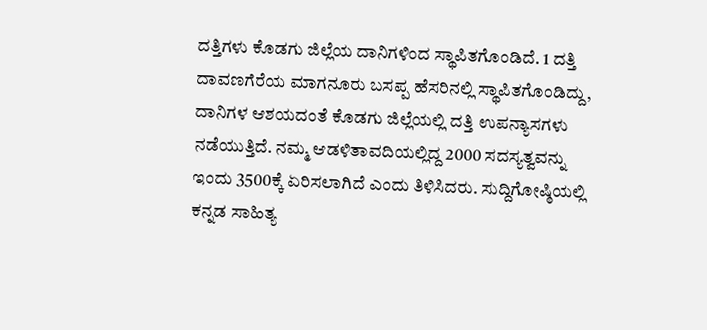ದತ್ತಿಗಳು ಕೊಡಗು ಜಿಲ್ಲೆಯ ದಾನಿಗಳಿಂದ ಸ್ಥಾಪಿತಗೊಂಡಿದೆ. 1 ದತ್ತಿ ದಾವಣಗೆರೆಯ ಮಾಗನೂರು ಬಸಪ್ಪ ಹೆಸರಿನಲ್ಲಿ ಸ್ಥಾಪಿತಗೊಂಡಿದ್ದು, ದಾನಿಗಳ ಆಶಯದಂತೆ ಕೊಡಗು ಜಿಲ್ಲೆಯಲ್ಲಿ ದತ್ತಿ ಉಪನ್ಯಾಸಗಳು ನಡೆಯುತ್ತಿದೆ. ನಮ್ಮ ಆಡಳಿತಾವದಿಯಲ್ಲಿದ್ದ 2000 ಸದಸ್ಯತ್ವವನ್ನು ಇಂದು 3500ಕ್ಕೆ ಏರಿಸಲಾಗಿದೆ ಎಂದು ತಿಳಿಸಿದರು. ಸುದ್ದಿಗೋಷ್ಠಿಯಲ್ಲಿ ಕನ್ನಡ ಸಾಹಿತ್ಯ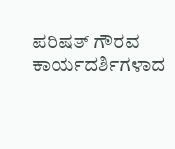ಪರಿಷತ್ ಗೌರವ ಕಾರ್ಯದರ್ಶಿಗಳಾದ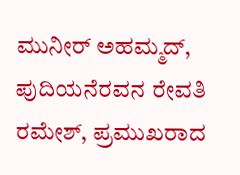ಮುನೀರ್ ಅಹಮ್ಮದ್, ಪುದಿಯನೆರವನ ರೇವತಿ ರಮೇಶ್, ಪ್ರಮುಖರಾದ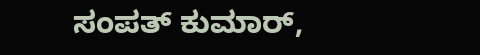ಸಂಪತ್ ಕುಮಾರ್,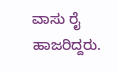ವಾಸು ರೈ ಹಾಜರಿದ್ದರು.